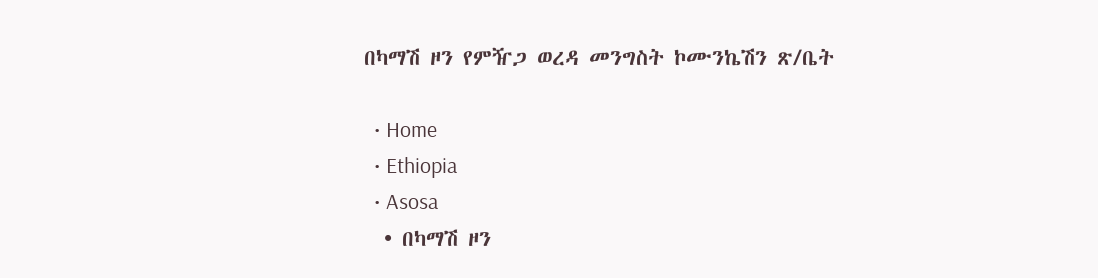በካማሽ ዞን የምዥጋ ወረዳ መንግስት ኮሙንኬሽን ጽ/ቤት

  • Home
  • Ethiopia
  • Asosa
  • በካማሽ ዞን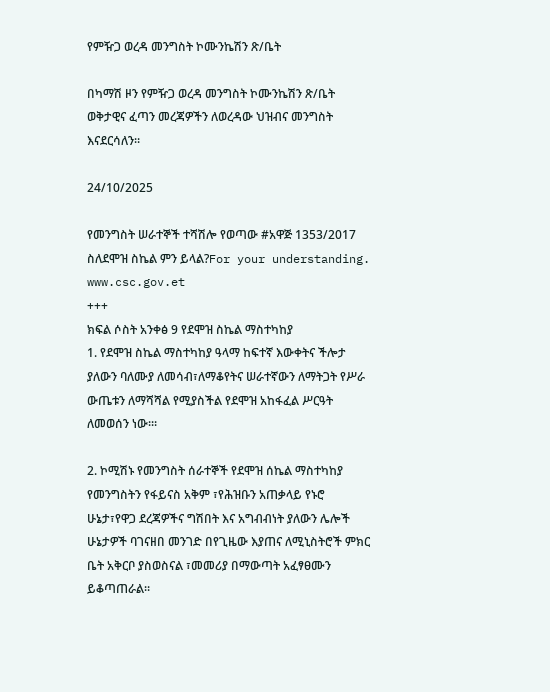የምዥጋ ወረዳ መንግስት ኮሙንኬሽን ጽ/ቤት

በካማሽ ዞን የምዥጋ ወረዳ መንግስት ኮሙንኬሽን ጽ/ቤት ወቅታዊና ፈጣን መረጃዎችን ለወረዳው ህዝብና መንግስት እናደርሳለን።

24/10/2025

የመንግስት ሠራተኞች ተሻሽሎ የወጣው #አዋጅ 1353/2017 ስለደሞዝ ስኬል ምን ይላል?For your understanding.
www.csc.gov.et
+++
ክፍል ሶስት አንቀፅ 9 የደሞዝ ስኬል ማስተካከያ
1. የደሞዝ ስኬል ማስተካከያ ዓላማ ከፍተኛ እውቀትና ችሎታ ያለውን ባለሙያ ለመሳብ፣ለማቆየትና ሠራተኛውን ለማትጋት የሥራ ውጤቱን ለማሻሻል የሚያስችል የደሞዝ አከፋፈል ሥርዓት ለመወሰን ነው፡።

2. ኮሚሽኑ የመንግስት ሰራተኞች የደሞዝ ሰኬል ማስተካከያ የመንግስትን የፋይናስ አቅም ፣የሕዝቡን አጠቃላይ የኑሮ ሁኔታ፣የዋጋ ደረጃዎችና ግሽበት እና አግብብነት ያለውን ሌሎች ሁኔታዎች ባገናዘበ መንገድ በየጊዜው እያጠና ለሚኒስትሮች ምክር ቤት አቅርቦ ያስወስናል ፣መመሪያ በማውጣት አፈፃፀሙን ይቆጣጠራል፡፡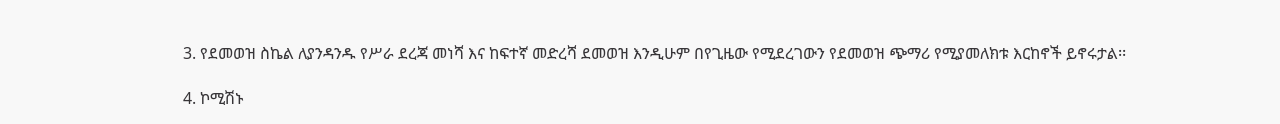3. የደመወዝ ስኬል ለያንዳንዱ የሥራ ደረጃ መነሻ እና ከፍተኛ መድረሻ ደመወዝ እንዲሁም በየጊዜው የሚደረገውን የደመወዝ ጭማሪ የሚያመለክቱ እርከኖች ይኖሩታል፡፡

4. ኮሚሽኑ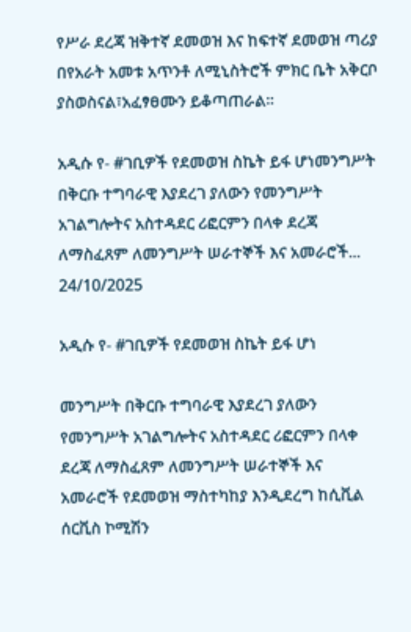የሥራ ደረጃ ዝቅተኛ ደመወዝ እና ከፍተኛ ደመወዝ ጣሪያ በየአራት አመቱ አጥንቶ ለሚኒስትሮች ምክር ቤት አቅርቦ ያስወስናል፣አፈፃፀሙን ይቆጣጠራል፡፡

አዲሱ የ- #ገቢዎች የደመወዝ ስኬት ይፋ ሆነመንግሥት በቅርቡ ተግባራዊ እያደረገ ያለውን የመንግሥት አገልግሎትና አስተዳደር ሪፎርምን በላቀ ደረጃ ለማስፈጸም ለመንግሥት ሠራተኞች እና አመራሮች...
24/10/2025

አዲሱ የ- #ገቢዎች የደመወዝ ስኬት ይፋ ሆነ

መንግሥት በቅርቡ ተግባራዊ እያደረገ ያለውን የመንግሥት አገልግሎትና አስተዳደር ሪፎርምን በላቀ ደረጃ ለማስፈጸም ለመንግሥት ሠራተኞች እና አመራሮች የደመወዝ ማስተካከያ እንዲደረግ ከሲቪል ሰርቪስ ኮሚሽን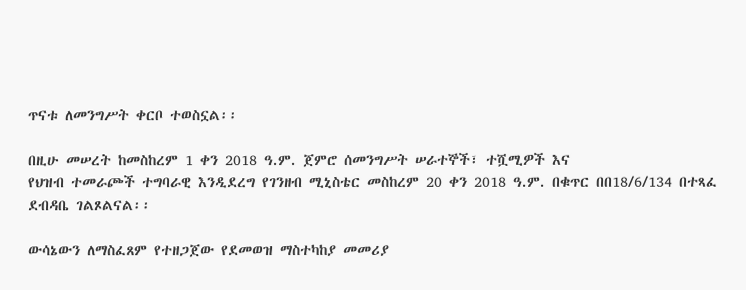ጥናቱ ለመንግሥት ቀርቦ ተወስኗል፡፡

በዚሁ መሠረት ከመስከረም 1 ቀን 2018 ዓ.ም. ጀምሮ ሰመንግሥት ሠራተኞች፣ ተሿሚዎች እና
የህዝብ ተመራጮች ተግባራዊ እንዲደረግ የገንዘብ ሚኒስቴር መስከረም 20 ቀን 2018 ዓ.ም. በቁጥር በበ18/6/134 በተጻፈ ደብዳቤ ገልጾልናል፡፡

ውሳኔውን ለማስፈጸም የተዘጋጀው የደመወዝ ማስተካከያ መመሪያ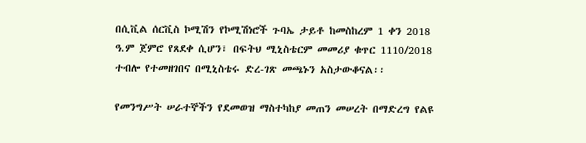በሲቪል ሰርቪስ ኮሚሽን የኮሚሽነሮች ጉባኤ ታይቶ ከመስከረም 1 ቀን 2018 ዓ.ም ጀምሮ የጸደቀ ሲሆን፣ በፍትህ ሚኒስቴርም መመሪያ ቁጥር 1110/2018 ተብሎ የተመዘገበና በሚኒስቴሩ ድረ-ገጽ መጫኑን አስታውቆናል፡፡

የመንግሥት ሠራተኞችን የደመወዝ ማስተካከያ መጠን መሠረት በማድረግ የልዩ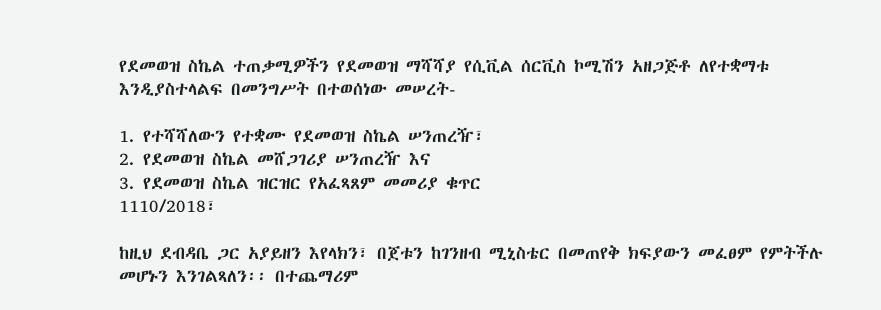የደመወዝ ስኬል ተጠቃሚዎችን የደመወዝ ማሻሻያ የሲቪል ሰርቪስ ኮሚሽን አዘጋጅቶ ለየተቋማቱ እንዲያስተላልፍ በመንግሥት በተወሰነው መሠረት-

1. የተሻሻለውን የተቋሙ የደመወዝ ስኬል ሠንጠረዥ፣
2. የደመወዝ ስኬል መሸጋገሪያ ሠንጠረዥ እና
3. የደመወዝ ስኬል ዝርዝር የአፈጻጸም መመሪያ ቁጥር
1110/2018፣

ከዚህ ደብዳቤ ጋር አያይዘን እየላክን፣ በጀቱን ከገንዘብ ሚኒስቴር በመጠየቅ ክፍያውን መፈፀም የምትችሉ መሆኑን እንገልጻለን፡፡ በተጨማሪም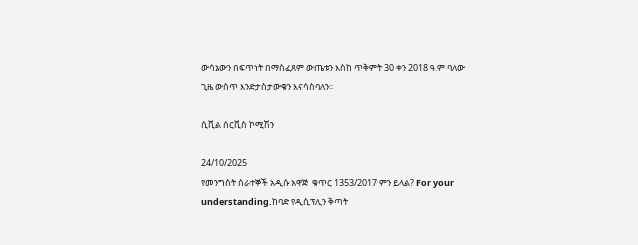ውሳኔውን በፍጥነት በማስፈጸም ውጤቱን እስከ ጥቅምት 30 ቀን 2018 ዓ.ም ባለው ጊዜ ውስጥ እንድታስታውቁን እናሳስባለን፡፡

ሲቪል ሰርቪስ ኮሚሽን

24/10/2025
የመንግስት ሰራተኞች አዲሱ አዋጅ  ቁጥር 1353/2017 ምን ይላል? For your understanding.ከባድ የዲሲፕሊን ቅጣት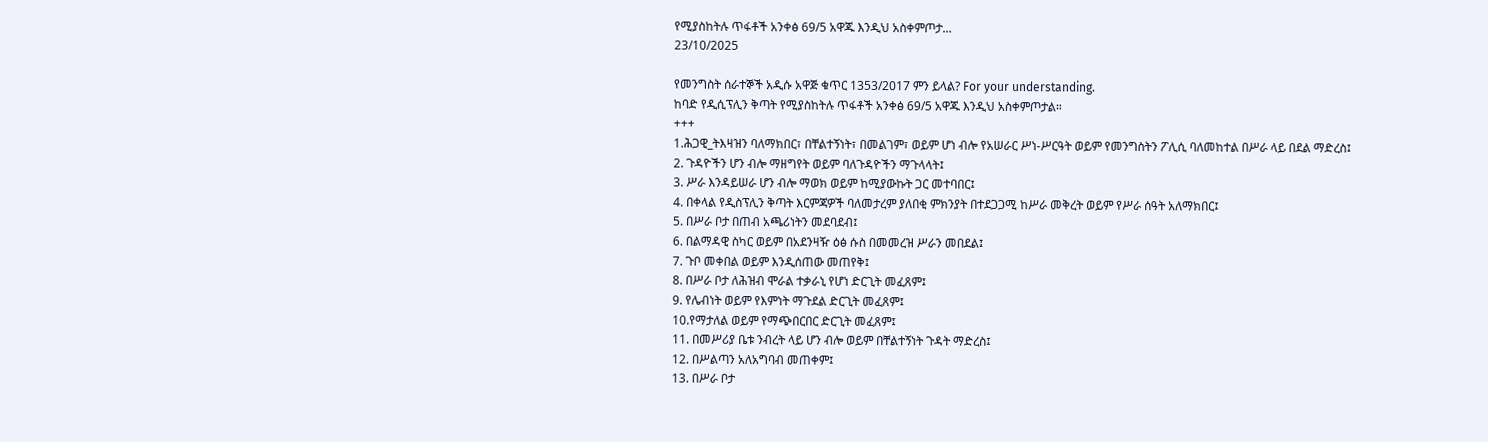የሚያስከትሉ ጥፋቶች አንቀፅ 69/5 አዋጁ እንዲህ አስቀምጦታ...
23/10/2025

የመንግስት ሰራተኞች አዲሱ አዋጅ ቁጥር 1353/2017 ምን ይላል? For your understanding.
ከባድ የዲሲፕሊን ቅጣት የሚያስከትሉ ጥፋቶች አንቀፅ 69/5 አዋጁ እንዲህ አስቀምጦታል።
+++
1.ሕጋዊ_ትእዛዝን ባለማክበር፣ በቸልተኝነት፣ በመልገም፣ ወይም ሆነ ብሎ የአሠራር ሥነ-ሥርዓት ወይም የመንግስትን ፖሊሲ ባለመከተል በሥራ ላይ በደል ማድረስ፤
2. ጉዳዮችን ሆን ብሎ ማዘግየት ወይም ባለጉዳዮችን ማጉላላት፤
3. ሥራ እንዳይሠራ ሆን ብሎ ማወክ ወይም ከሚያውኩት ጋር መተባበር፤
4. በቀላል የዲስፕሊን ቅጣት እርምጃዎች ባለመታረም ያለበቂ ምክንያት በተደጋጋሚ ከሥራ መቅረት ወይም የሥራ ሰዓት አለማክበር፤
5. በሥራ ቦታ በጠብ አጫሪነትን መደባደብ፤
6. በልማዳዊ ስካር ወይም በአደንዛዥ ዕፅ ሱስ በመመረዝ ሥራን መበደል፤
7. ጉቦ መቀበል ወይም እንዲሰጠው መጠየቅ፤
8. በሥራ ቦታ ለሕዝብ ሞራል ተቃራኒ የሆነ ድርጊት መፈጸም፤
9. የሌብነት ወይም የእምነት ማጉደል ድርጊት መፈጸም፤
10.የማታለል ወይም የማጭበርበር ድርጊት መፈጸም፤
11. በመሥሪያ ቤቱ ንብረት ላይ ሆን ብሎ ወይም በቸልተኝነት ጉዳት ማድረስ፤
12. በሥልጣን አለአግባብ መጠቀም፤
13. በሥራ ቦታ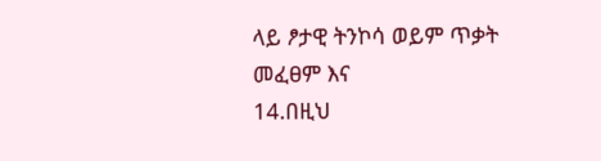ላይ ፆታዊ ትንኮሳ ወይም ጥቃት መፈፀም እና
14.በዚህ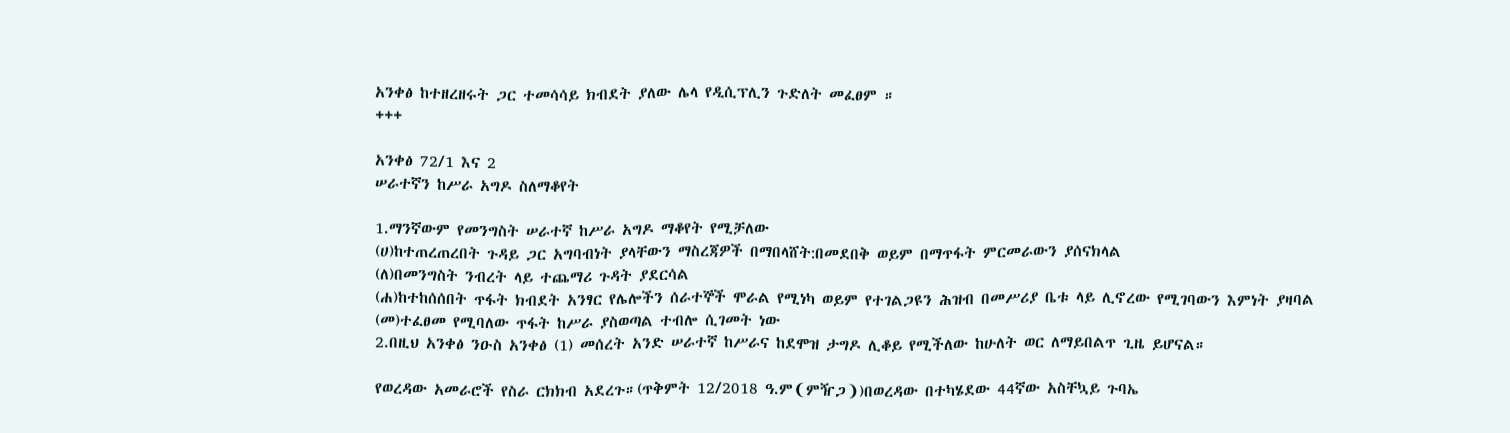አንቀፅ ከተዘረዘሩት ጋር ተመሳሳይ ክብደት ያለው ሌላ የዲሲፕሊን ጉድለት መፈፀም ።
+++

አንቀፅ 72/1 እና 2
ሠራተኛን ከሥራ አግዶ ስለማቆየት

1.ማንኛውም የመንግስት ሠራተኛ ከሥራ አግዶ ማቆየት የሚቻለው
(ሀ)ከተጠረጠረበት ጉዳይ ጋር አግባብነት ያላቸውን ማስረጃዎች በማበላሸት:በመደበቅ ወይም በማጥፋት ምርመራውን ያሰናክላል
(ለ)በመንግስት ንብረት ላይ ተጨማሪ ጉዳት ያደርሳል
(ሐ)ከተከሰሰበት ጥፋት ክብደት አንፃር የሌሎችን ሰራተኞች ሞራል የሚነካ ወይም የተገልጋዩን ሕዝብ በመሥሪያ ቤቱ ላይ ሊኖረው የሚገባውን እምነት ያዛባል
(መ)ተፈፀመ የሚባለው ጥፋት ከሥራ ያስወጣል ተብሎ ሲገመት ነው
2.በዚህ አንቀፅ ንዑስ አንቀፅ (1) መሰረት አንድ ሠራተኛ ከሥራና ከደሞዝ ታግዶ ሊቆይ የሚችለው ከሁለት ወር ለማይበልጥ ጊዜ ይሆናል።

የወረዳው አመራሮች የስራ ርክክብ አደረጉ።(ጥቅምት 12/2018 ዓ.ም❨ምዥጋ❩)በወረዳው በተካሄደው 44ኛው አስቸኳይ ጉባኤ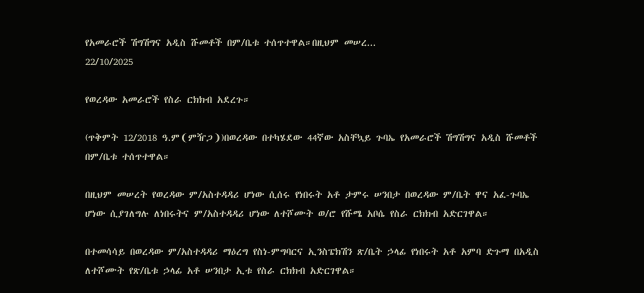የአመራሮች ሽግሽግና አዲስ ሹመቶች በም/ቤቱ ተሰጥተዋል።በዚህም መሠረ...
22/10/2025

የወረዳው አመራሮች የስራ ርክክብ አደረጉ።

(ጥቅምት 12/2018 ዓ.ም❨ምዥጋ❩)በወረዳው በተካሄደው 44ኛው አስቸኳይ ጉባኤ የአመራሮች ሽግሽግና አዲስ ሹመቶች በም/ቤቱ ተሰጥተዋል።

በዚህም መሠረት የወረዳው ም/አስተዳዳሪ ሆነው ሲሰሩ የነበሩት አቶ ታምሩ ሠንበታ በወረዳው ም/ቤት ዋና አፈ-ጉባኤ ሆነው ሲያገለግሉ ለነበሩትና ም/አስተዳዳሪ ሆነው ለተሾሙት ወ/ሮ የሹሜ አቦሴ የስራ ርክክብ አድርገዋል።

በተመሳሳይ በወረዳው ም/አስተዳዳሪ ማዕረግ የስነ-ምግባርና ኢንስፔክሽን ጽ/ቤት ኃላፊ የነበሩት አቶ አምባ ድጉማ በአዲስ ለተሾሙት የጽ/ቤቱ ኃላፊ አቶ ሠንበታ ኢቱ የስራ ርክክብ አድርገዋል።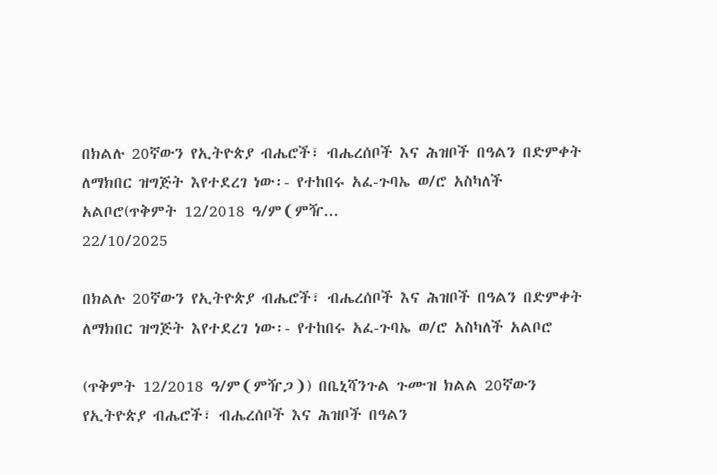በክልሉ 20ኛውን የኢትዮጵያ ብሔሮች፣ ብሔረሰቦች እና ሕዝቦች በዓልን በድምቀት ለማክበር ዝግጅት እየተደረገ ነው፡- የተከበሩ አፈ-ጉባኤ ወ/ሮ አስካለች አልቦሮ(ጥቅምት 12/2018 ዓ/ም❨ምዥ...
22/10/2025

በክልሉ 20ኛውን የኢትዮጵያ ብሔሮች፣ ብሔረሰቦች እና ሕዝቦች በዓልን በድምቀት ለማክበር ዝግጅት እየተደረገ ነው፡- የተከበሩ አፈ-ጉባኤ ወ/ሮ አስካለች አልቦሮ

(ጥቅምት 12/2018 ዓ/ም❨ምዥጋ❩) በቤኒሻንጉል ጉሙዝ ክልል 20ኛውን የኢትዮጵያ ብሔሮች፣ ብሔረሰቦች እና ሕዝቦች በዓልን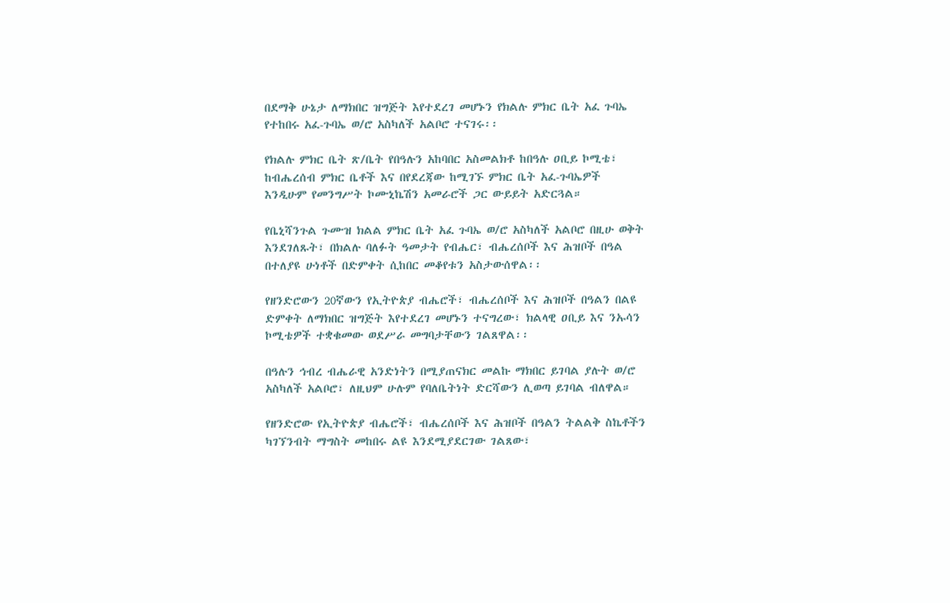በደማቅ ሁኔታ ለማክበር ዝግጅት እየተደረገ መሆኑን የክልሉ ምክር ቤት አፈ ጉባኤ የተከበሩ አፈ-ጉባኤ ወ/ሮ አስካለች አልቦሮ ተናገሩ፡፡

የክልሉ ምክር ቤት ጽ/ቤት የበዓሉን አከባበር አስመልክቶ ከበዓሉ ዐቢይ ኮሚቴ፣ ከብሔረሰብ ምክር ቤቶች እና በየደረጃው ከሚገኙ ምክር ቤት አፈ-ጉባኤዎች እንዲሁም የመንግሥት ኮሙኒኬሽን አመራሮች ጋር ውይይት አድርጓል።

የቤኒሻንጉል ጉሙዝ ክልል ምክር ቤት አፈ ጉባኤ ወ/ሮ አስካለች አልቦሮ በዚሁ ወቅት እንደገለጹት፣ በክልሉ ባለፉት ዓመታት የብሔር፣ ብሔረሰቦች እና ሕዝቦች በዓል በተለያዩ ሁነቶች በድምቀት ሲከበር መቆየቱን አስታውሰዋል፡፡

የዘንድሮውን 20ኛውን የኢትዮጵያ ብሔሮች፣ ብሔረሰቦች እና ሕዝቦች በዓልን በልዩ ድምቀት ለማክበር ዝግጅት እየተደረገ መሆኑን ተናግረው፣ ክልላዊ ዐቢይ እና ንኡሳን ኮሚቴዎች ተቋቁመው ወደሥራ መግባታቸውን ገልጸዋል፡፡

በዓሉን ኅብረ ብሔራዊ አንድነትን በሚያጠናክር መልኩ ማክበር ይገባል ያሉት ወ/ሮ አስካለች አልቦሮ፣ ለዚህም ሁሉም የባለቤትነት ድርሻውን ሊወጣ ይገባል ብለዋል።

የዘንድሮው የኢትዮጵያ ብሔሮች፣ ብሔረሰቦች እና ሕዝቦች በዓልን ትልልቅ ስኬቶችን ካገኘንብት ማግስት መከበሩ ልዩ እንደሚያደርገው ገልጸው፣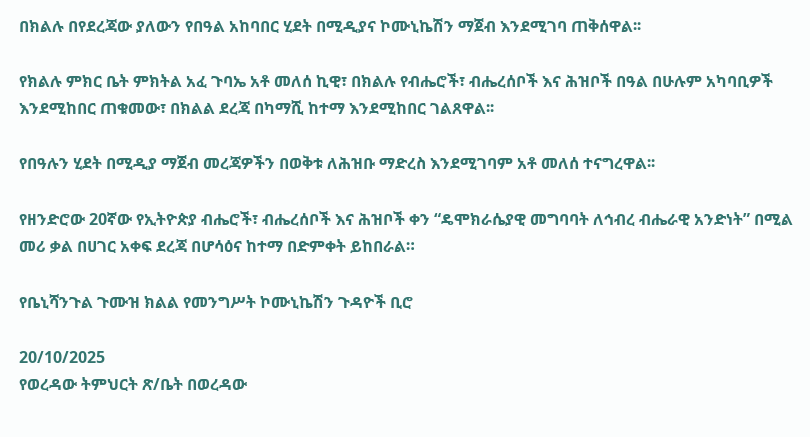በክልሉ በየደረጃው ያለውን የበዓል አከባበር ሂደት በሚዲያና ኮሙኒኬሽን ማጀብ እንደሚገባ ጠቅሰዋል፡፡

የክልሉ ምክር ቤት ምክትል አፈ ጉባኤ አቶ መለሰ ኪዊ፣ በክልሉ የብሔሮች፣ ብሔረሰቦች እና ሕዝቦች በዓል በሁሉም አካባቢዎች እንደሚከበር ጠቁመው፣ በክልል ደረጃ በካማሺ ከተማ እንደሚከበር ገልጸዋል፡፡

የበዓሉን ሂደት በሚዲያ ማጀብ መረጃዎችን በወቅቱ ለሕዝቡ ማድረስ እንደሚገባም አቶ መለሰ ተናግረዋል፡፡

የዘንድሮው 20ኛው የኢትዮጵያ ብሔሮች፣ ብሔረሰቦች እና ሕዝቦች ቀን “ዴሞክራሴያዊ መግባባት ለኅብረ ብሔራዊ አንድነት” በሚል መሪ ቃል በሀገር አቀፍ ደረጃ በሆሳዕና ከተማ በድምቀት ይከበራል።

የቤኒሻንጉል ጉሙዝ ክልል የመንግሥት ኮሙኒኬሽን ጉዳዮች ቢሮ

20/10/2025
የወረዳው ትምህርት ጽ/ቤት በወረዳው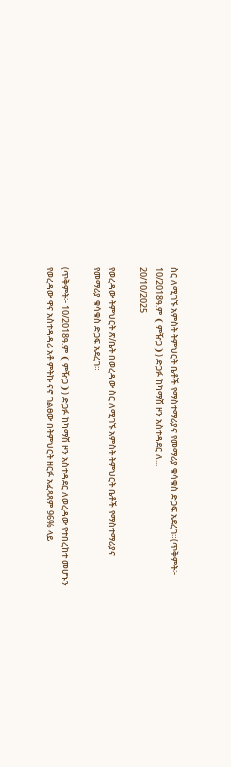ስር ለሚገኙ አምስት ትምህርት ቤቶች የማስተማሪያና የመማሪያ ቁሳቁስ ድጋፍ አደረገ።(ጥቅምት፦ 10/2018ዓ.ም ❨ምዥጋ❩) ድጋፉ ከካማሽ ዞን አስተዳደር ለ...
20/10/2025

የወረዳው ትምህርት ጽ/ቤት በወረዳው ስር ለሚገኙ አምስት ትምህርት ቤቶች የማስተማሪያና የመማሪያ ቁሳቁስ ድጋፍ አደረገ።

(ጥቅምት፦ 10/2018ዓ.ም ❨ምዥጋ❩) ድጋፉ ከካማሽ ዞን አስተዳደር ለወረዳው የተበረከተ መሆኑን የወረዳው ዋና አስተዳዳሪ አቶ ምትኩ ናኖ ገልፀው በትምህርት ዘርፉ አፈጻጸም 96% ላይ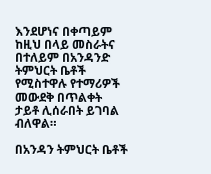እንደሆነና በቀጣይም ከዚህ በላይ መስራትና በተለይም በአንዳንድ ትምህርት ቤቶች የሚስተዋሉ የተማሪዎች መውደቅ በጥልቀት ታይቶ ሊሰራበት ይገባል ብለዋል።

በአንዳን ትምህርት ቤቶች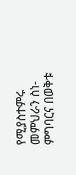የሚያስተምሩ መምህራን ስነ-ምግባርና በወቅቱ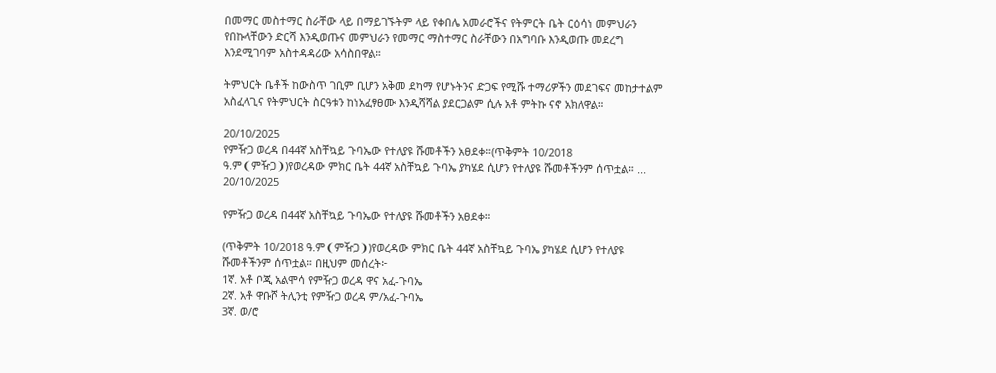በመማር መስተማር ስራቸው ላይ በማይገኙትም ላይ የቀበሌ አመራሮችና የትምርት ቤት ርዕሳነ መምህራን የበኩላቸውን ድርሻ እንዲወጡና መምህራን የመማር ማስተማር ስራቸውን በአግባቡ እንዲወጡ መደረግ እንደሚገባም አስተዳዳሪው አሳስበዋል።

ትምህርት ቤቶች ከውስጥ ገቢም ቢሆን አቅመ ደካማ የሆኑትንና ድጋፍ የሚሹ ተማሪዎችን መደገፍና መከታተልም አስፈላጊና የትምህርት ስርዓቱን ከነአፈፃፀሙ እንዲሻሻል ያደርጋልም ሲሉ አቶ ምትኩ ናኖ አክለዋል።

20/10/2025
የምዥጋ ወረዳ በ44ኛ አስቸኳይ ጉባኤው የተለያዩ ሹመቶችን አፀደቀ።(ጥቅምት 10/2018 ዓ.ም❨ምዥጋ❩)የወረዳው ምክር ቤት 44ኛ አስቸኳይ ጉባኤ ያካሄደ ሲሆን የተለያዩ ሹመቶችንም ሰጥቷል። ...
20/10/2025

የምዥጋ ወረዳ በ44ኛ አስቸኳይ ጉባኤው የተለያዩ ሹመቶችን አፀደቀ።

(ጥቅምት 10/2018 ዓ.ም❨ምዥጋ❩)የወረዳው ምክር ቤት 44ኛ አስቸኳይ ጉባኤ ያካሄደ ሲሆን የተለያዩ ሹመቶችንም ሰጥቷል። በዚህም መሰረት፦
1ኛ. አቶ ቦጂ አልሞሳ የምዥጋ ወረዳ ዋና አፈ-ጉባኤ
2ኛ. አቶ ዋቡሾ ትሊንቲ የምዥጋ ወረዳ ም/አፈ-ጉባኤ
3ኛ. ወ/ሮ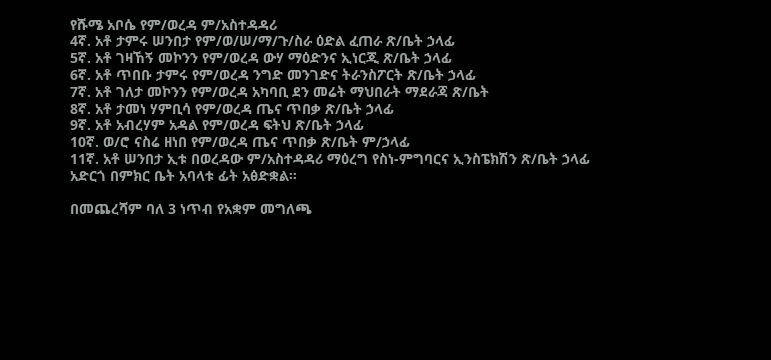የሹሜ አቦሴ የም/ወረዳ ም/አስተዳዳሪ
4ኛ. አቶ ታምሩ ሠንበታ የም/ወ/ሠ/ማ/ጉ/ስራ ዕድል ፈጠራ ጽ/ቤት ኃላፊ
5ኛ. አቶ ገዛኸኝ መኮንን የም/ወረዳ ውሃ ማዕድንና ኢነርጂ ጽ/ቤት ኃላፊ
6ኛ. አቶ ጥበቡ ታምሩ የም/ወረዳ ንግድ መንገድና ትራንስፖርት ጽ/ቤት ኃላፊ
7ኛ. አቶ ገለታ መኮንን የም/ወረዳ አካባቢ ደን መሬት ማህበራት ማደራጃ ጽ/ቤት
8ኛ. አቶ ታመነ ሃምቢሳ የም/ወረዳ ጤና ጥበቃ ጽ/ቤት ኃላፊ
9ኛ. አቶ አብረሃም አዳል የም/ወረዳ ፍትህ ጽ/ቤት ኃላፊ
10ኛ. ወ/ሮ ናስሬ ዘነበ የም/ወረዳ ጤና ጥበቃ ጽ/ቤት ም/ኃላፊ
11ኛ. አቶ ሠንበታ ኢቱ በወረዳው ም/አስተዳዳሪ ማዕረግ የስነ-ምግባርና ኢንስፔክሽን ጽ/ቤት ኃላፊ አድርጎ በምክር ቤት አባላቱ ፊት አፅድቋል።

በመጨረሻም ባለ 3 ነጥብ የአቋም መግለጫ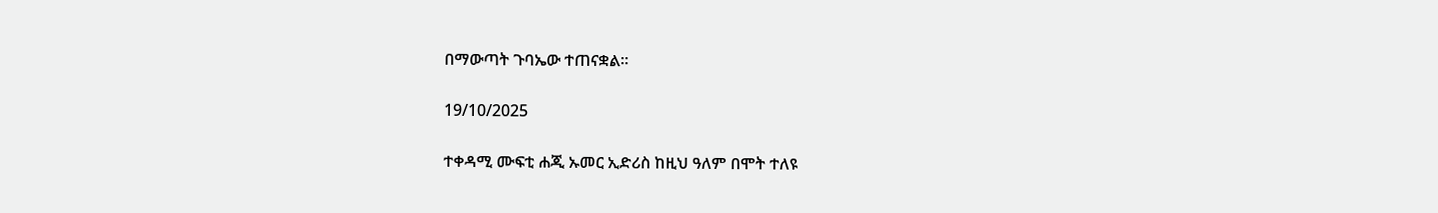በማውጣት ጉባኤው ተጠናቋል።

19/10/2025

ተቀዳሚ ሙፍቲ ሐጂ ኡመር ኢድሪስ ከዚህ ዓለም በሞት ተለዩ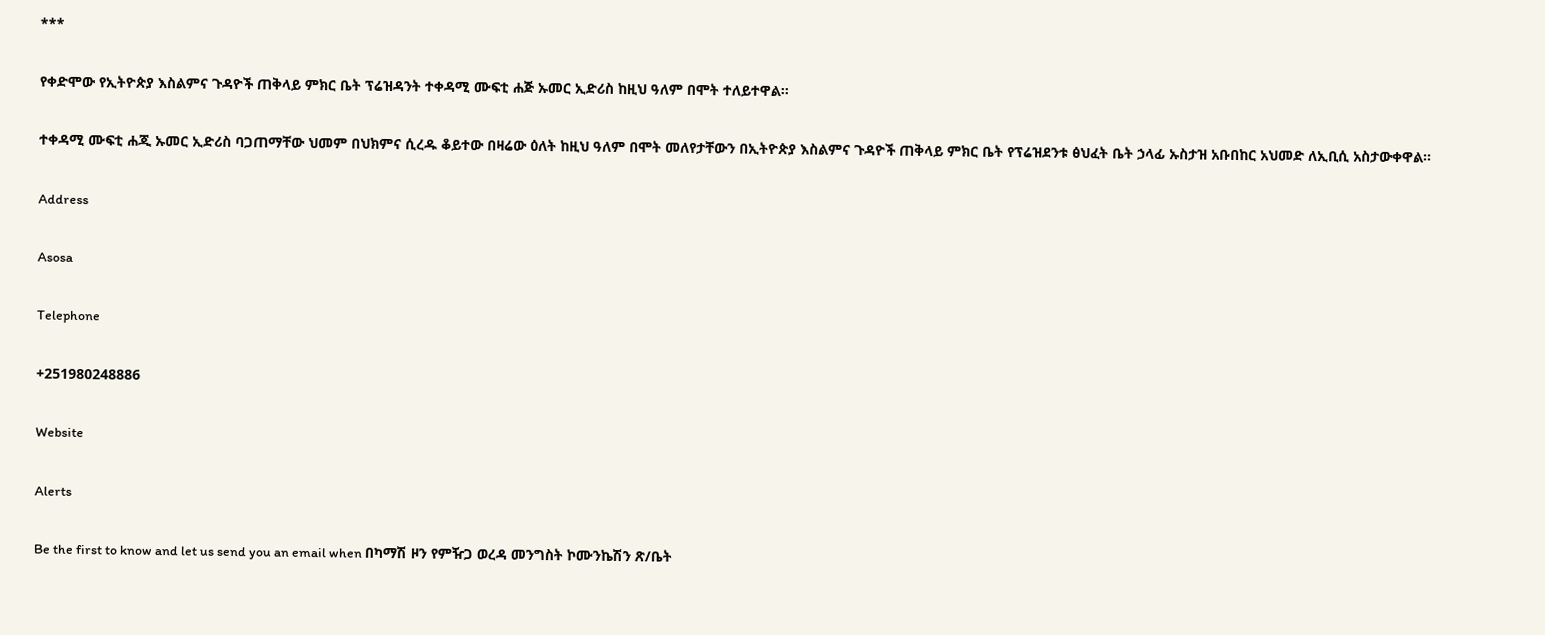***

የቀድሞው የኢትዮጵያ እስልምና ጉዳዮች ጠቅላይ ምክር ቤት ፕሬዝዳንት ተቀዳሚ ሙፍቲ ሐጅ ኡመር ኢድሪስ ከዚህ ዓለም በሞት ተለይተዋል፡፡

ተቀዳሚ ሙፍቲ ሐጂ ኡመር ኢድሪስ ባጋጠማቸው ህመም በህክምና ሲረዱ ቆይተው በዛሬው ዕለት ከዚህ ዓለም በሞት መለየታቸውን በኢትዮጵያ እስልምና ጉዳዮች ጠቅላይ ምክር ቤት የፕሬዝደንቱ ፅህፈት ቤት ኃላፊ ኡስታዝ አቡበከር አህመድ ለኢቢሲ አስታውቀዋል፡፡

Address

Asosa

Telephone

+251980248886

Website

Alerts

Be the first to know and let us send you an email when በካማሽ ዞን የምዥጋ ወረዳ መንግስት ኮሙንኬሽን ጽ/ቤት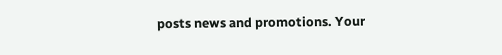posts news and promotions. Your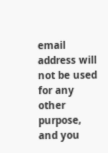email address will not be used for any other purpose, and you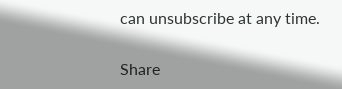can unsubscribe at any time.

Share